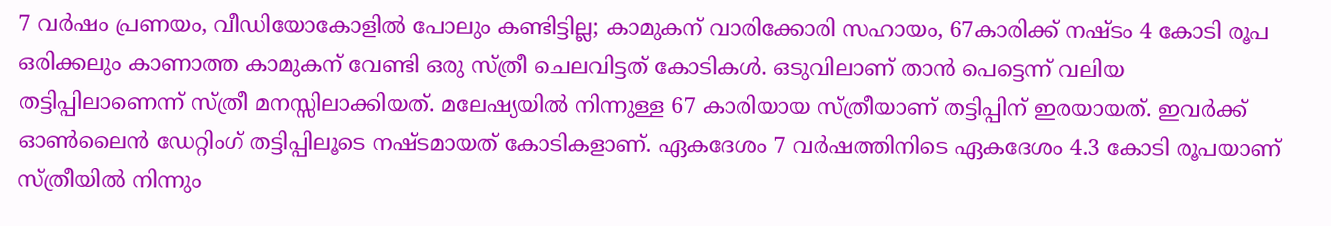7 വർഷം പ്രണയം, വീഡിയോകോളിൽ പോലും കണ്ടിട്ടില്ല; കാമുകന് വാരിക്കോരി സഹായം, 67കാരിക്ക് നഷ്ടം 4 കോടി രൂപ
ഒരിക്കലും കാണാത്ത കാമുകന് വേണ്ടി ഒരു സ്ത്രീ ചെലവിട്ടത് കോടികൾ. ഒടുവിലാണ് താൻ പെട്ടെന്ന് വലിയ തട്ടിപ്പിലാണെന്ന് സ്ത്രീ മനസ്സിലാക്കിയത്. മലേഷ്യയിൽ നിന്നുള്ള 67 കാരിയായ സ്ത്രീയാണ് തട്ടിപ്പിന് ഇരയായത്. ഇവർക്ക് ഓൺലൈൻ ഡേറ്റിംഗ് തട്ടിപ്പിലൂടെ നഷ്ടമായത് കോടികളാണ്. ഏകദേശം 7 വർഷത്തിനിടെ ഏകദേശം 4.3 കോടി രൂപയാണ് സ്ത്രീയിൽ നിന്നും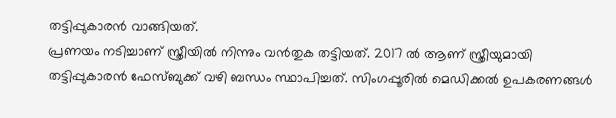തട്ടിപ്പുകാരൻ വാങ്ങിയത്.
പ്രണയം നടിച്ചാണ് സ്ത്രീയിൽ നിന്നും വൻതുക തട്ടിയത്. 2017 ൽ ആണ് സ്ത്രീയുമായി തട്ടിപ്പുകാരൻ ഫേസ്ബുക്ക് വഴി ബന്ധം സ്ഥാപിച്ചത്. സിംഗപ്പൂരിൽ മെഡിക്കൽ ഉപകരണങ്ങൾ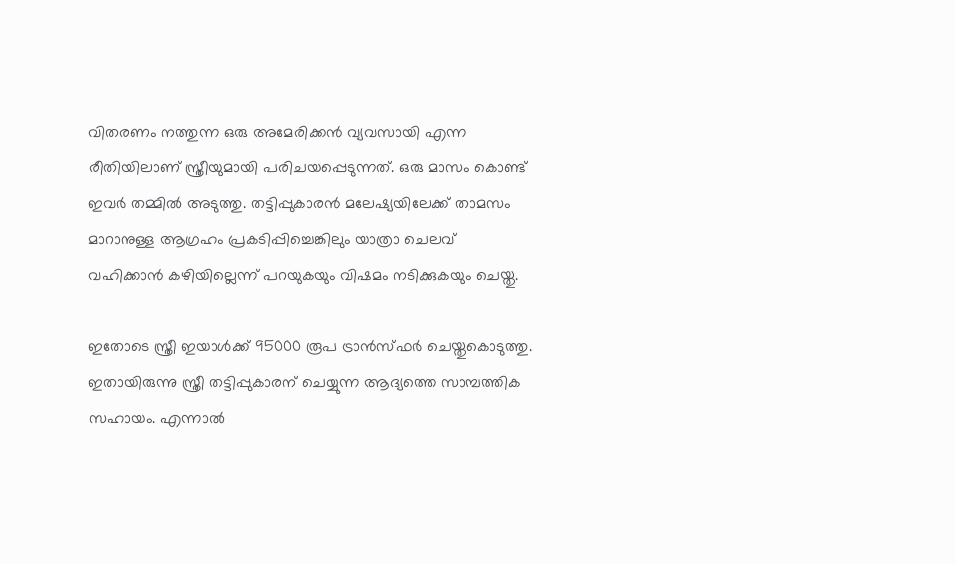വിതരണം നത്തുന്ന ഒരു അമേരിക്കൻ വ്യവസായി എന്ന രീതിയിലാണ് സ്ത്രീയുമായി പരിചയപ്പെടുന്നത്. ഒരു മാസം കൊണ്ട് ഇവർ തമ്മിൽ അടുത്തു. തട്ടിപ്പുകാരൻ മലേഷ്യയിലേക്ക് താമസം മാറാനുള്ള ആഗ്രഹം പ്രകടിപ്പിച്ചെങ്കിലും യാത്രാ ചെലവ് വഹിക്കാൻ കഴിയില്ലെന്ന് പറയുകയും വിഷമം നടിക്കുകയും ചെയ്തു.

ഇതോടെ സ്ത്രീ ഇയാൾക്ക് 95000 രൂപ ട്രാൻസ്ഫർ ചെയ്തുകൊടുത്തു. ഇതായിരുന്നു സ്ത്രീ തട്ടിപ്പുകാരന് ചെയ്യുന്ന ആദ്യത്തെ സാമ്പത്തിക സഹായം. എന്നാൽ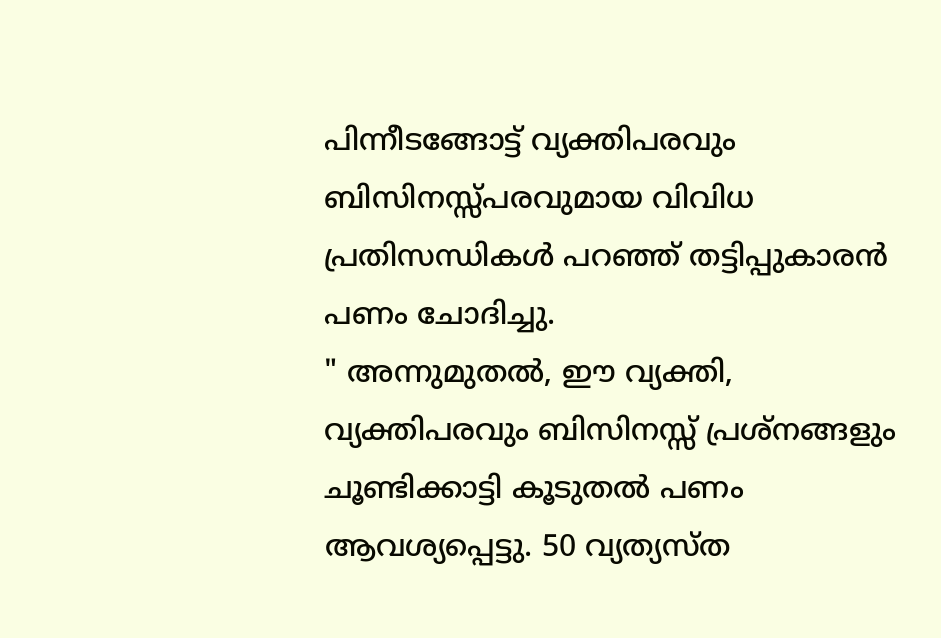പിന്നീടങ്ങോട്ട് വ്യക്തിപരവും ബിസിനസ്സ്പരവുമായ വിവിധ പ്രതിസന്ധികൾ പറഞ്ഞ് തട്ടിപ്പുകാരൻ പണം ചോദിച്ചു.
" അന്നുമുതൽ, ഈ വ്യക്തി, വ്യക്തിപരവും ബിസിനസ്സ് പ്രശ്നങ്ങളും ചൂണ്ടിക്കാട്ടി കൂടുതൽ പണം ആവശ്യപ്പെട്ടു. 50 വ്യത്യസ്ത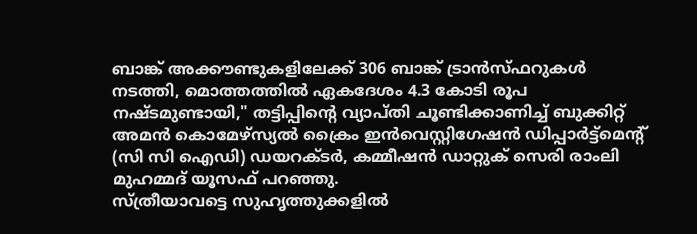ബാങ്ക് അക്കൗണ്ടുകളിലേക്ക് 306 ബാങ്ക് ട്രാൻസ്ഫറുകൾ നടത്തി, മൊത്തത്തിൽ ഏകദേശം 4.3 കോടി രൂപ നഷ്ടമുണ്ടായി," തട്ടിപ്പിൻ്റെ വ്യാപ്തി ചൂണ്ടിക്കാണിച്ച് ബുക്കിറ്റ് അമൻ കൊമേഴ്സ്യൽ ക്രൈം ഇൻവെസ്റ്റിഗേഷൻ ഡിപ്പാർട്ട്മെൻ്റ് (സി സി ഐഡി) ഡയറക്ടർ, കമ്മീഷൻ ഡാറ്റുക് സെരി രാംലി മുഹമ്മദ് യൂസഫ് പറഞ്ഞു.
സ്ത്രീയാവട്ടെ സുഹൃത്തുക്കളിൽ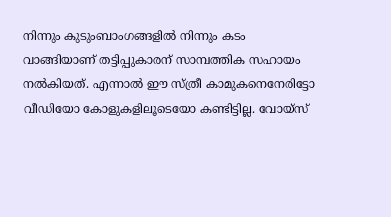നിന്നും കുടുംബാംഗങ്ങളിൽ നിന്നും കടം വാങ്ങിയാണ് തട്ടിപ്പുകാരന് സാമ്പത്തിക സഹായം നൽകിയത്. എന്നാൽ ഈ സ്ത്രീ കാമുകനെനേരിട്ടോ വീഡിയോ കോളുകളിലൂടെയോ കണ്ടിട്ടില്ല. വോയ്സ്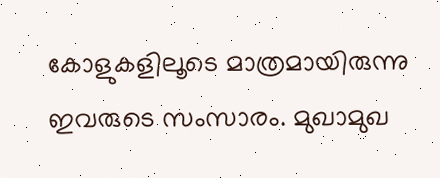കോളുകളിലൂടെ മാത്രമായിരുന്നു ഇവരുടെ സംസാരം. മുഖാമുഖ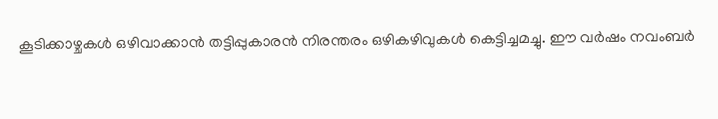കൂടിക്കാഴ്ചകൾ ഒഴിവാക്കാൻ തട്ടിപ്പുകാരൻ നിരന്തരം ഒഴികഴിവുകൾ കെട്ടിച്ചമച്ചു. ഈ വർഷം നവംബർ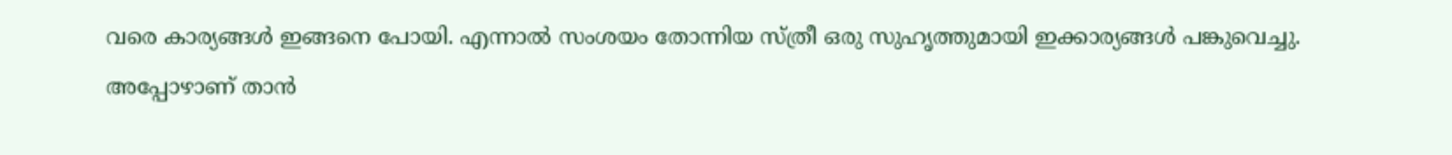വരെ കാര്യങ്ങൾ ഇങ്ങനെ പോയി. എന്നാൽ സംശയം തോന്നിയ സ്ത്രീ ഒരു സുഹൃത്തുമായി ഇക്കാര്യങ്ങൾ പങ്കുവെച്ചു. അപ്പോഴാണ് താൻ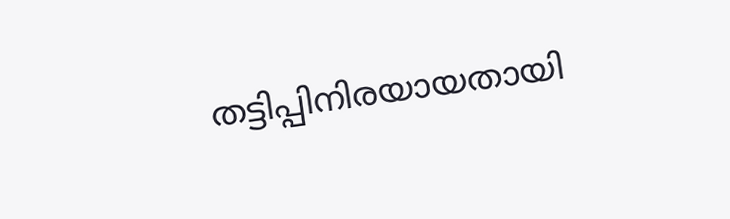തട്ടിപ്പിനിരയായതായി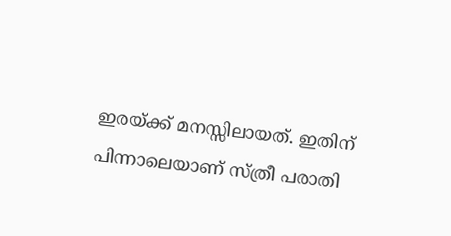ഇരയ്ക്ക് മനസ്സിലായത്. ഇതിന് പിന്നാലെയാണ് സ്ത്രീ പരാതി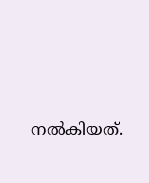നൽകിയത്.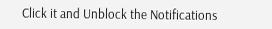Click it and Unblock the Notifications